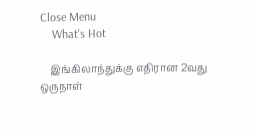Close Menu
    What's Hot

    இங்கிலாந்துக்கு எதிரான 2வது ஒருநாள்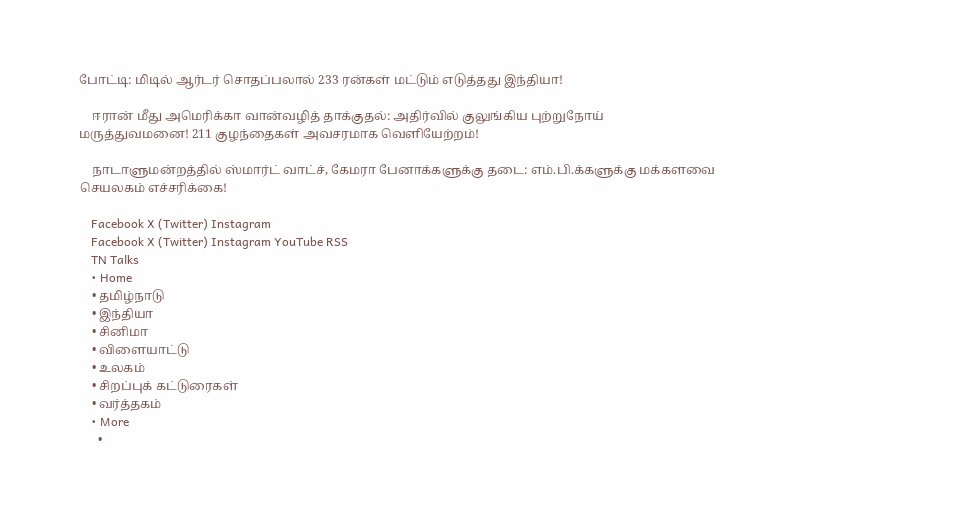போட்டி: மிடில் ஆர்டர் சொதப்பலால் 233 ரன்கள் மட்டும் எடுத்தது இந்தியா!

    ஈரான் மீது அமெரிக்கா வான்வழித் தாக்குதல்: அதிர்வில் குலுங்கிய புற்றுநோய் மருத்துவமனை! 211 குழந்தைகள் அவசரமாக வெளியேற்றம்!

    நாடாளுமன்றத்தில் ஸ்மார்ட் வாட்ச், கேமரா பேனாக்களுக்கு தடை: எம்.பி.க்களுக்கு மக்களவை செயலகம் எச்சரிக்கை!

    Facebook X (Twitter) Instagram
    Facebook X (Twitter) Instagram YouTube RSS
    TN Talks
    • Home
    • தமிழ்நாடு
    • இந்தியா
    • சினிமா
    • விளையாட்டு
    • உலகம்
    • சிறப்புக் கட்டுரைகள்
    • வர்த்தகம்
    • More
      •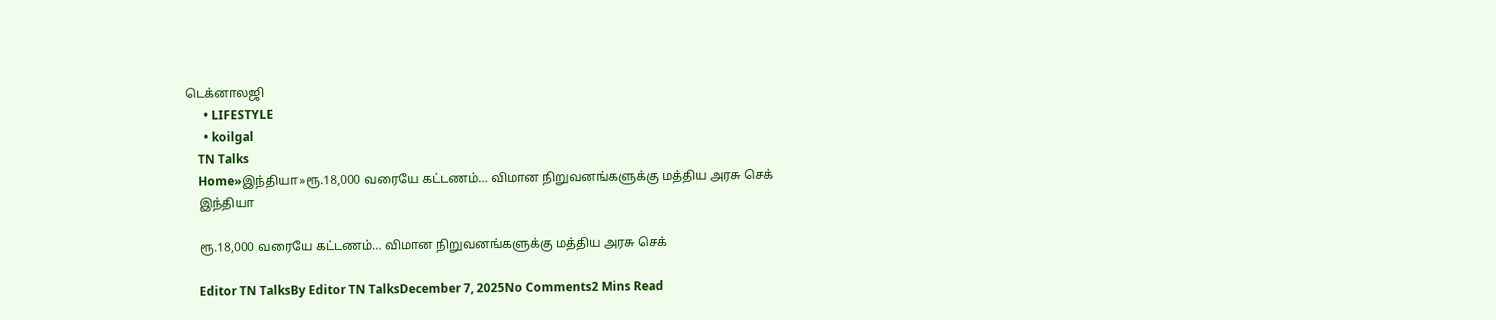டெக்னாலஜி
      • LIFESTYLE
      • koilgal
    TN Talks
    Home»இந்தியா»ரூ.18,000 வரையே கட்டணம்… விமான நிறுவனங்களுக்கு மத்திய அரசு செக்
    இந்தியா

    ரூ.18,000 வரையே கட்டணம்… விமான நிறுவனங்களுக்கு மத்திய அரசு செக்

    Editor TN TalksBy Editor TN TalksDecember 7, 2025No Comments2 Mins Read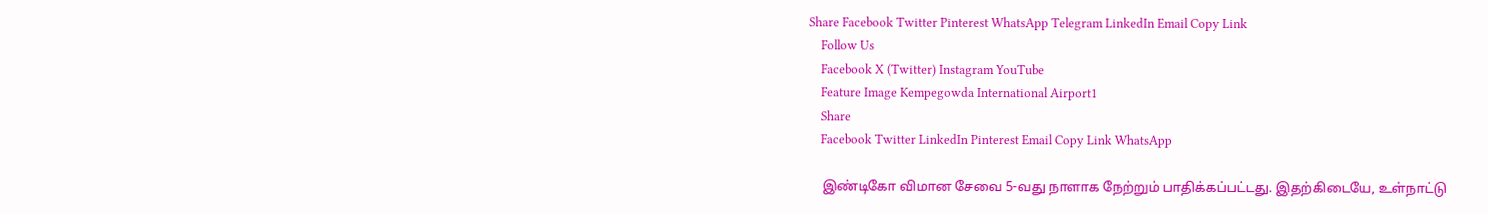Share Facebook Twitter Pinterest WhatsApp Telegram LinkedIn Email Copy Link
    Follow Us
    Facebook X (Twitter) Instagram YouTube
    Feature Image Kempegowda International Airport1
    Share
    Facebook Twitter LinkedIn Pinterest Email Copy Link WhatsApp

    இண்டிகோ விமான சேவை 5-வது நாளாக நேற்றும் பாதிக்கப்பட்டது. இதற்கிடையே, உள்நாட்டு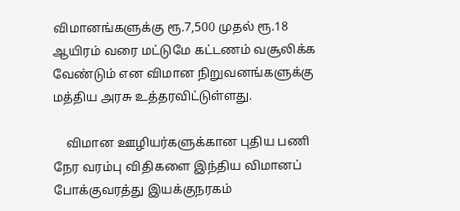விமானங்களுக்கு ரூ.7,500 முதல் ரூ.18 ஆயிரம் வரை மட்டுமே கட்டணம் வசூலிக்க வேண்டும் என விமான நிறுவனங்களுக்கு மத்திய அரசு உத்தரவிட்டுள்ளது.

    விமான ஊழியர்களுக்கான புதிய பணி நேர வரம்பு விதிகளை இந்திய விமானப் போக்குவரத்து இயக்குநரகம்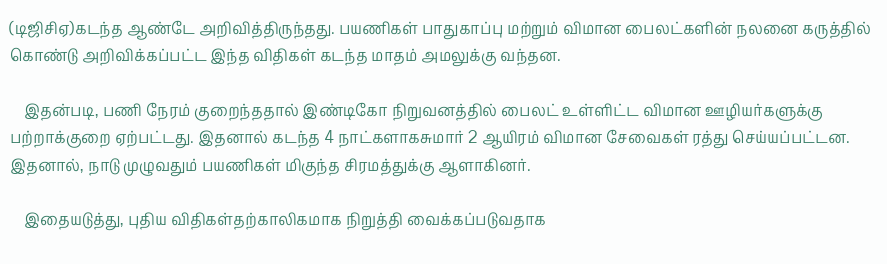(டிஜிசிஏ)கடந்த ஆண்டே அறிவித்திருந்தது. பயணிகள் பாதுகாப்பு மற்றும் விமான பைலட்களின் நலனை கருத்தில் கொண்டு அறிவிக்கப்பட்ட இந்த விதிகள் கடந்த மாதம் அமலுக்கு வந்தன.

    இதன்படி, பணி நேரம் குறைந்ததால் இண்டிகோ நிறுவனத்தில் பைலட் உள்ளிட்ட விமான ஊழியர்களுக்கு பற்றாக்குறை ஏற்பட்டது. இதனால் கடந்த 4 நாட்களாகசுமார் 2 ஆயிரம் விமான சேவைகள் ரத்து செய்யப்பட்டன. இதனால், நாடு முழுவதும் பயணிகள் மிகுந்த சிரமத்துக்கு ஆளாகினர்.

    இதையடுத்து, புதிய விதிகள்தற்காலிகமாக நிறுத்தி வைக்கப்படுவதாக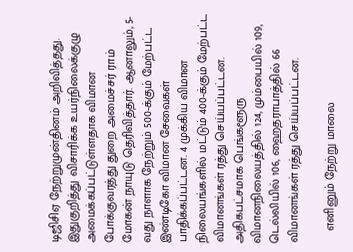டிஜிசிஏ நேற்றுமுன்தினம் அறிவித்தது. இதுகுறித்து விசாரிக்க உயர்நிலைக்குழு அமைக்கப்பட்டுள்ளதாக விமான போக்குவரத்து துறை அமைச்சர் ராம் மோகன் நாயுடு தெரிவித்தார். ஆனாலும், 5-வது நாளாக நேற்றும் 500-க்கும் மேற்பட்ட இண்டிகோ விமான சேவைகள் பாதிக்கப்பட்டன. 4 முக்கிய விமான நிலையங்களில் மட்டும் 400-க்கும் மேற்பட்ட விமானங்கள் ரத்து செய்யப்பட்டன. அதிகபட்சமாக பெங்களூரு விமானநிலையத்தில் 124, மும்பையில் 109, டெல்லியில் 106, ஹைதராபாத்தில் 66 விமானங்கள் ரத்து செய்யப்பட்டன.

    எனினும் நேற்று மாலை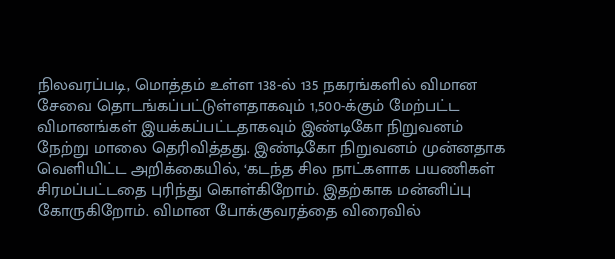நிலவரப்படி, மொத்தம் உள்ள 138-ல் 135 நகரங்களில் விமான சேவை தொடங்கப்பட்டுள்ளதாகவும் 1,500-க்கும் மேற்பட்ட விமானங்கள் இயக்கப்பட்டதாகவும் இண்டிகோ நிறுவனம் நேற்று மாலை தெரிவித்தது. இண்டிகோ நிறுவனம் முன்னதாக வெளியிட்ட அறிக்கையில், ‘கடந்த சில நாட்களாக பயணிகள் சிரமப்பட்டதை புரிந்து கொள்கிறோம். இதற்காக மன்னிப்பு கோருகிறோம். விமான போக்குவரத்தை விரைவில்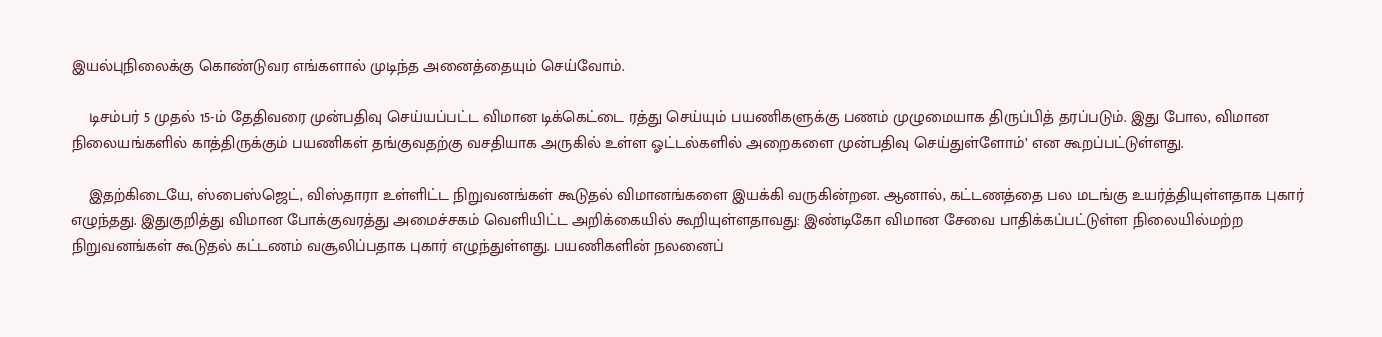இயல்புநிலைக்கு கொண்டுவர எங்களால் முடிந்த அனைத்தையும் செய்வோம்.

    டிசம்பர் 5 முதல் 15-ம் தேதிவரை முன்பதிவு செய்யப்பட்ட விமான டிக்கெட்டை ரத்து செய்யும் பயணிகளுக்கு பணம் முழுமையாக திருப்பித் தரப்படும். இது போல, விமான நிலையங்களில் காத்திருக்கும் பயணிகள் தங்குவதற்கு வசதியாக அருகில் உள்ள ஓட்டல்களில் அறைகளை முன்பதிவு செய்துள்ளோம்’ என கூறப்பட்டுள்ளது.

    இதற்கிடையே, ஸ்பைஸ்ஜெட், விஸ்தாரா உள்ளிட்ட நிறுவனங்கள் கூடுதல் விமானங்களை இயக்கி வருகின்றன. ஆனால், கட்டணத்தை பல மடங்கு உயர்த்தியுள்ளதாக புகார் எழுந்தது. இதுகுறித்து விமான போக்குவரத்து அமைச்சகம் வெளியிட்ட அறிக்கையில் கூறியுள்ளதாவது: இண்டிகோ விமான சேவை பாதிக்கப்பட்டுள்ள நிலையில்மற்ற நிறுவனங்கள் கூடுதல் கட்டணம் வசூலிப்பதாக புகார் எழுந்துள்ளது. பயணிகளின் நலனைப்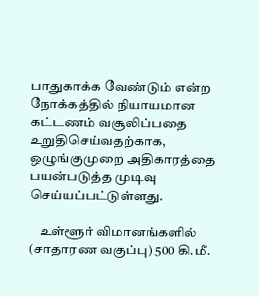பாதுகாக்க வேண்டும் என்ற நோக்கத்தில் நியாயமான கட்டணம் வசூலிப்பதை உறுதிசெய்வதற்காக, ஒழுங்குமுறை அதிகாரத்தை பயன்படுத்த முடிவு செய்யப்பட்டுள்ளது.

    உள்ளூர் விமானங்களில் (சாதாரண வகுப்பு) 500 கி.மீ.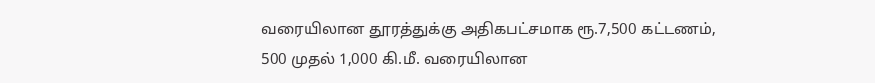வரையிலான தூரத்துக்கு அதிகபட்சமாக ரூ.7,500 கட்டணம், 500 முதல் 1,000 கி.மீ. வரையிலான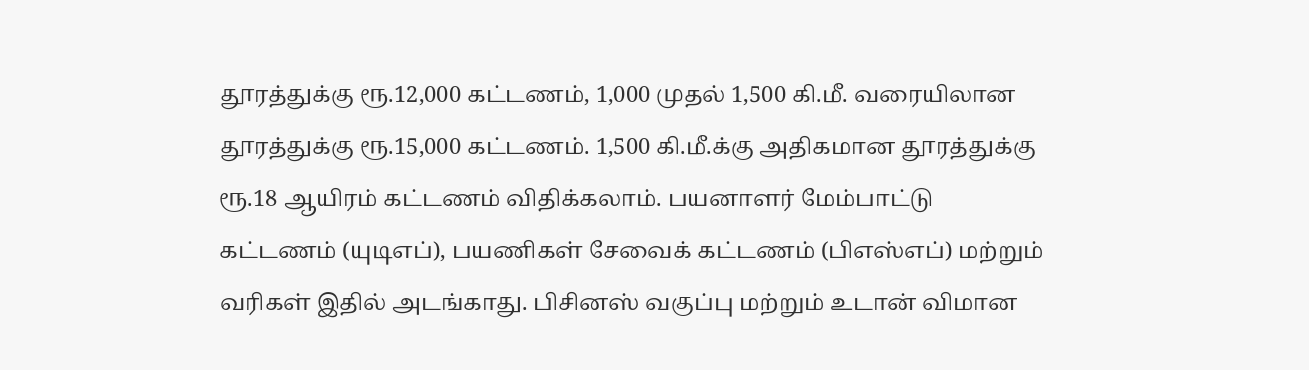தூரத்துக்கு ரூ.12,000 கட்டணம், 1,000 முதல் 1,500 கி.மீ. வரையிலான தூரத்துக்கு ரூ.15,000 கட்டணம். 1,500 கி.மீ.க்கு அதிகமான தூரத்துக்கு ரூ.18 ஆயிரம் கட்டணம் விதிக்கலாம். பயனாளர் மேம்பாட்டு கட்டணம் (யுடிஎப்), பயணிகள் சேவைக் கட்டணம் (பிஎஸ்எப்) மற்றும் வரிகள் இதில் அடங்காது. பிசினஸ் வகுப்பு மற்றும் உடான் விமான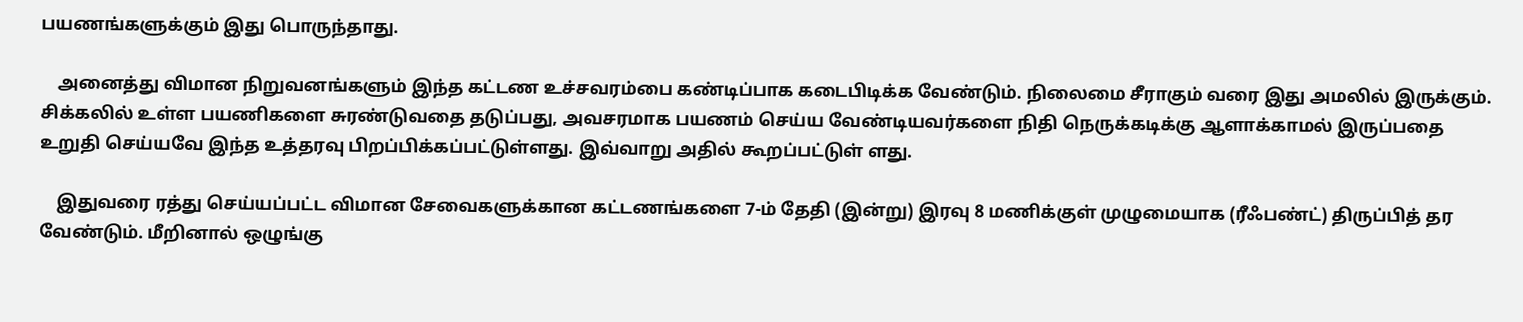பயணங்களுக்கும் இது பொருந்தாது.

    அனைத்து விமான நிறுவனங்களும் இந்த கட்டண உச்சவரம்பை கண்டிப்பாக கடைபிடிக்க வேண்டும். நிலைமை சீராகும் வரை இது அமலில் இருக்கும். சிக்கலில் உள்ள பயணிகளை சுரண்டுவதை தடுப்பது, அவசரமாக பயணம் செய்ய வேண்டியவர்களை நிதி நெருக்கடிக்கு ஆளாக்காமல் இருப்பதை உறுதி செய்யவே இந்த உத்தரவு பிறப்பிக்கப்பட்டுள்ளது. இவ்வாறு அதில் கூறப்பட்டுள் ளது.

    இதுவரை ரத்து செய்யப்பட்ட விமான சேவைகளுக்கான கட்டணங்களை 7-ம் தேதி (இன்று) இரவு 8 மணிக்குள் முழுமையாக (ரீஃபண்ட்) திருப்பித் தர வேண்டும். மீறினால் ஒழுங்கு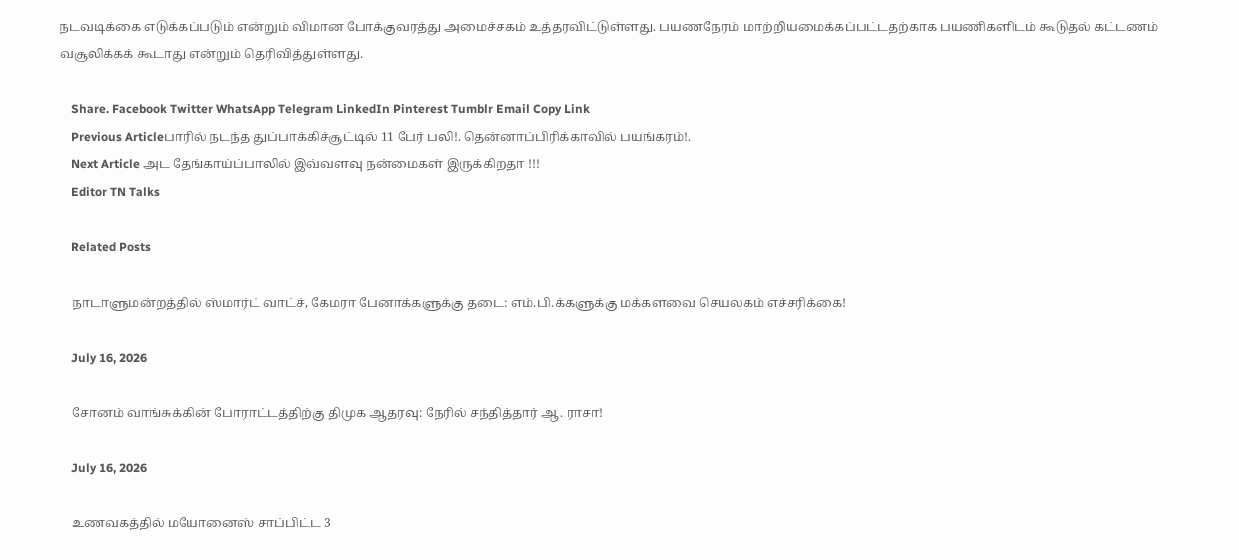நடவடிக்கை எடுக்கப்படும் என்றும் விமான போக்குவரத்து அமைச்சகம் உத்தரவிட்டுள்ளது. பயணநேரம் மாற்றியமைக்கப்பட்டதற்காக பயணிகளிடம் கூடுதல் கட்டணம் வசூலிக்கக் கூடாது என்றும் தெரிவித்துள்ளது.

    Share. Facebook Twitter WhatsApp Telegram LinkedIn Pinterest Tumblr Email Copy Link
    Previous Articleபாரில் நடந்த துப்பாக்கிச்சூட்டில் 11 பேர் பலி!. தென்னாப்பிரிக்காவில் பயங்கரம்!.
    Next Article அட தேங்காய்ப்பாலில் இவ்வளவு நன்மைகள் இருக்கிறதா !!!
    Editor TN Talks

    Related Posts

    நாடாளுமன்றத்தில் ஸ்மார்ட் வாட்ச், கேமரா பேனாக்களுக்கு தடை: எம்.பி.க்களுக்கு மக்களவை செயலகம் எச்சரிக்கை!

    July 16, 2026

    சோனம் வாங்சுக்கின் போராட்டத்திற்கு திமுக ஆதரவு: நேரில் சந்தித்தார் ஆ. ராசா!

    July 16, 2026

    உணவகத்தில் மயோனைஸ் சாப்பிட்ட 3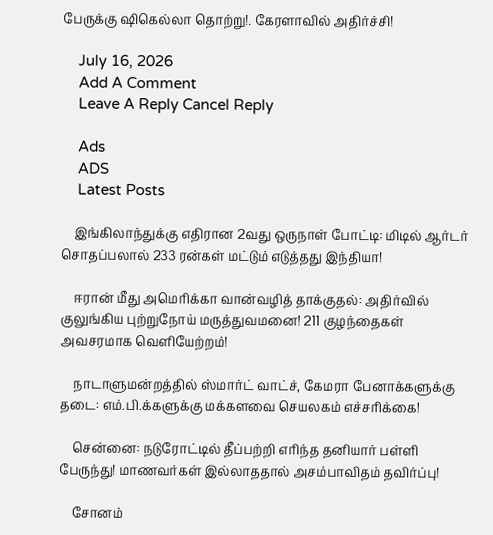பேருக்கு ஷிகெல்லா தொற்று!. கேரளாவில் அதிர்ச்சி!

    July 16, 2026
    Add A Comment
    Leave A Reply Cancel Reply

    Ads
    ADS
    Latest Posts

    இங்கிலாந்துக்கு எதிரான 2வது ஒருநாள் போட்டி: மிடில் ஆர்டர் சொதப்பலால் 233 ரன்கள் மட்டும் எடுத்தது இந்தியா!

    ஈரான் மீது அமெரிக்கா வான்வழித் தாக்குதல்: அதிர்வில் குலுங்கிய புற்றுநோய் மருத்துவமனை! 211 குழந்தைகள் அவசரமாக வெளியேற்றம்!

    நாடாளுமன்றத்தில் ஸ்மார்ட் வாட்ச், கேமரா பேனாக்களுக்கு தடை: எம்.பி.க்களுக்கு மக்களவை செயலகம் எச்சரிக்கை!

    சென்னை: நடுரோட்டில் தீப்பற்றி எரிந்த தனியார் பள்ளி பேருந்து! மாணவர்கள் இல்லாததால் அசம்பாவிதம் தவிர்ப்பு!

    சோனம்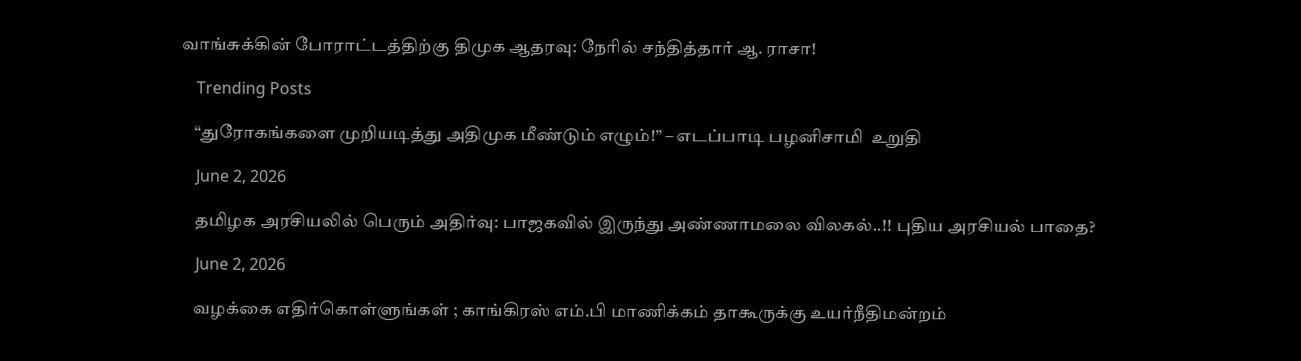வாங்சுக்கின் போராட்டத்திற்கு திமுக ஆதரவு: நேரில் சந்தித்தார் ஆ. ராசா!

    Trending Posts

    “துரோகங்களை முறியடித்து அதிமுக மீண்டும் எழும்!” – எடப்பாடி பழனிசாமி  உறுதி

    June 2, 2026

    தமிழக அரசியலில் பெரும் அதிர்வு: பாஜகவில் இருந்து அண்ணாமலை விலகல்..!! புதிய அரசியல் பாதை?

    June 2, 2026

    வழக்கை எதிர்கொள்ளுங்கள் ; காங்கிரஸ் எம்.பி மாணிக்கம் தாகூருக்கு உயர்நீதிமன்றம்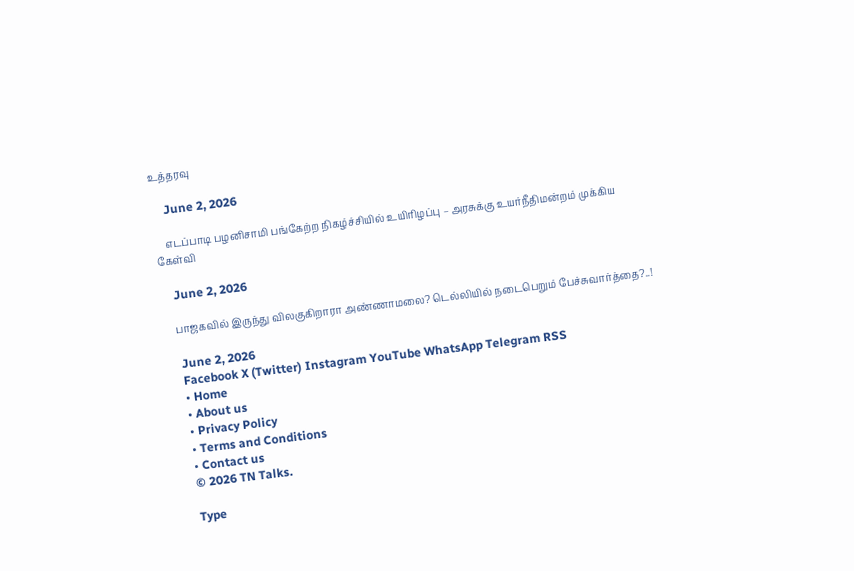உத்தரவு

    June 2, 2026

    எடப்பாடி பழனிசாமி பங்கேற்ற நிகழ்ச்சியில் உயிரிழப்பு – அரசுக்கு உயர்நீதிமன்றம் முக்கிய கேள்வி

    June 2, 2026

    பாஜகவில் இருந்து விலகுகிறாரா அண்ணாமலை? டெல்லியில் நடைபெறும் பேச்சுவார்த்தை?..!

    June 2, 2026
    Facebook X (Twitter) Instagram YouTube WhatsApp Telegram RSS
    • Home
    • About us
    • Privacy Policy
    • Terms and Conditions
    • Contact us
    © 2026 TN Talks.

    Type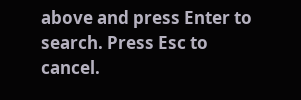above and press Enter to search. Press Esc to cancel.